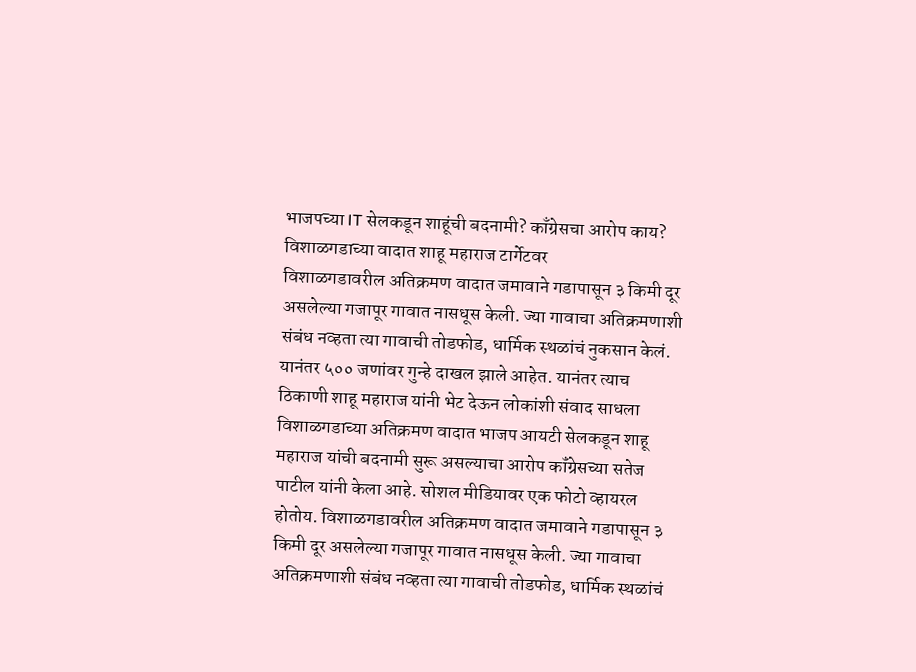भाजपच्या IT सेलकडून शाहूंची बदनामी? काँग्रेसचा आरोप काय? विशाळगडाच्या वादात शाहू महाराज टार्गेटवर
विशाळगडावरील अतिक्रमण वादात जमावाने गडापासून ३ किमी दूर असलेल्या गजापूर गावात नासधूस केली. ज्या गावाचा अतिक्रमणाशी संबंध नव्हता त्या गावाची तोडफोड, धार्मिक स्थळांचं नुकसान केलं. यानंतर ५०० जणांवर गुन्हे दाखल झाले आहेत. यानंतर त्याच ठिकाणी शाहू महाराज यांनी भेट देऊन लोकांशी संवाद साधला
विशाळगडाच्या अतिक्रमण वादात भाजप आयटी सेलकडून शाहू महाराज यांची बदनामी सुरू असल्याचा आरोप कॉंग्रेसच्या सतेज पाटील यांनी केला आहे. सोशल मीडियावर एक फोटो व्हायरल होतोय. विशाळगडावरील अतिक्रमण वादात जमावाने गडापासून ३ किमी दूर असलेल्या गजापूर गावात नासधूस केली. ज्या गावाचा अतिक्रमणाशी संबंध नव्हता त्या गावाची तोडफोड, धार्मिक स्थळांचं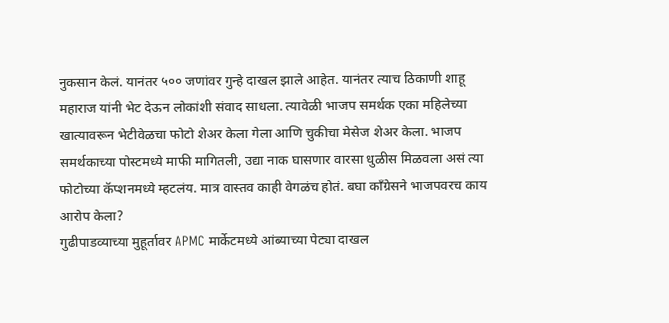नुकसान केलं. यानंतर ५०० जणांवर गुन्हे दाखल झाले आहेत. यानंतर त्याच ठिकाणी शाहू महाराज यांनी भेट देऊन लोकांशी संवाद साधला. त्यावेळी भाजप समर्थक एका महिलेच्या खात्यावरून भेटीवेळचा फोटो शेअर केला गेला आणि चुकीचा मेसेज शेअर केला. भाजप समर्थकाच्या पोस्टमध्ये माफी मागितली, उद्या नाक घासणार वारसा धुळीस मिळवला असं त्या फोटोच्या कॅप्शनमध्ये म्हटलंय. मात्र वास्तव काही वेगळंच होतं. बघा काँग्रेसने भाजपवरच काय आरोप केला?
गुढीपाडव्याच्या मुहूर्तावर APMC मार्केटमध्ये आंब्याच्या पेट्या दाखल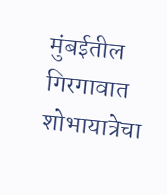मुंबईतील गिरगावात शोभायात्रेचा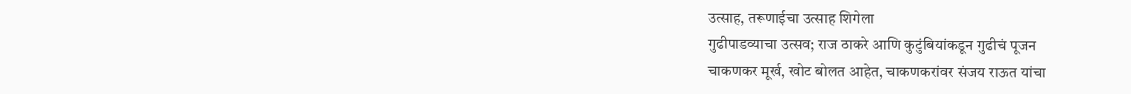उत्साह, तरूणाईचा उत्साह शिगेला
गुढीपाडव्याचा उत्सव; राज ठाकरे आणि कुटुंबियांकडून गुढीचं पूजन
चाकणकर मूर्ख, खोट बोलत आहेत, चाकणकरांवर संजय राऊत यांचा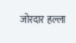जोरदार हल्ला